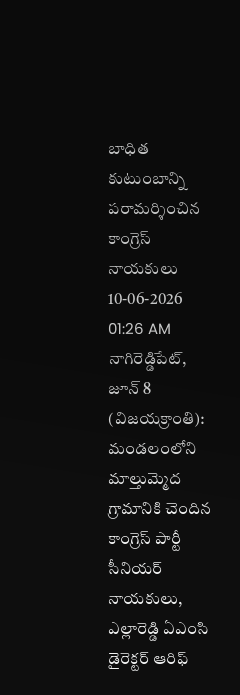బాధిత కుటుంబాన్ని పరామర్శించిన కాంగ్రెస్ నాయకులు
10-06-2026 01:26 AM
నాగిరెడ్డిపేట్, జూన్ 8 (విజయక్రాంతి): మండలంలోని మాల్తుమ్మెద గ్రామానికి చెందిన కాంగ్రెస్ పార్టీ సీనియర్ నాయకులు, ఎల్లారెడ్డి ఏఎంసి డైరెక్టర్ ఆరిఫ్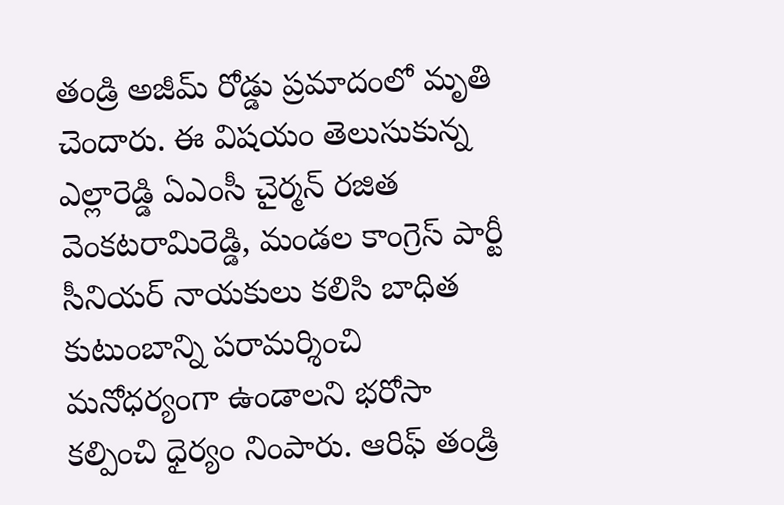తండ్రి అజీమ్ రోడ్డు ప్రమాదంలో మృతి చెందారు. ఈ విషయం తెలుసుకున్న ఎల్లారెడ్డి ఏఎంసీ చైర్మన్ రజిత వెంకటరామిరెడ్డి, మండల కాంగ్రెస్ పార్టీ సీనియర్ నాయకులు కలిసి బాధిత కుటుంబాన్ని పరామర్శించి మనోధర్యంగా ఉండాలని భరోసా కల్పించి ధైర్యం నింపారు. ఆరిఫ్ తండ్రి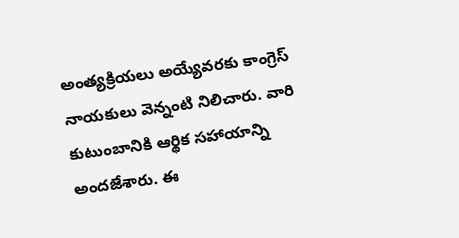అంత్యక్రియలు అయ్యేవరకు కాంగ్రెస్ నాయకులు వెన్నంటి నిలిచారు. వారి కుటుంబానికి ఆర్థిక సహాయాన్ని అందజేశారు. ఈ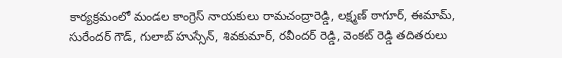కార్యక్రమంలో మండల కాంగ్రెస్ నాయకులు రామచంద్రారెడ్డి, లక్ష్మణ్ ఠాగూర్, ఈమామ్, సురేందర్ గౌడ్, గులాబ్ హుస్సేన్, శివకుమార్, రవీందర్ రెడ్డి, వెంకట్ రెడ్డి తదితరులు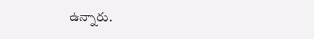ఉన్నారు.